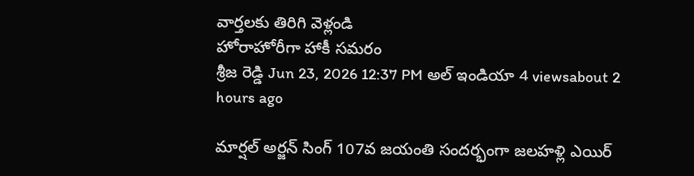వార్తలకు తిరిగి వెళ్లండి
హోరాహోరీగా హాకీ సమరం
శ్రీజ రెడ్డి Jun 23, 2026 12:37 PM అల్ ఇండియా 4 viewsabout 2 hours ago

మార్షల్ అర్జన్ సింగ్ 107వ జయంతి సందర్భంగా జలహళ్లి ఎయిర్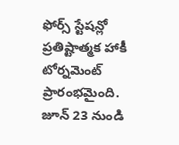ఫోర్స్ స్టేషన్లో ప్రతిష్టాత్మక హాకీ టోర్నమెంట్ ప్రారంభమైంది. జూన్ 23 నుండి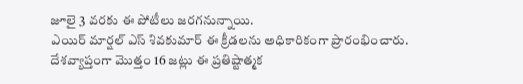జూలై 3 వరకు ఈ పోటీలు జరగనున్నాయి.
ఎయిర్ మార్షల్ ఎస్ శివకుమార్ ఈ క్రీడలను అధికారికంగా ప్రారంభించారు. దేశవ్యాప్తంగా మొత్తం 16 జట్లు ఈ ప్రతిష్టాత్మక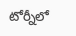టోర్నీలో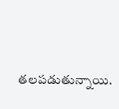తలపడుతున్నాయి.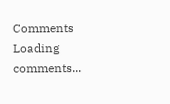Comments
Loading comments...